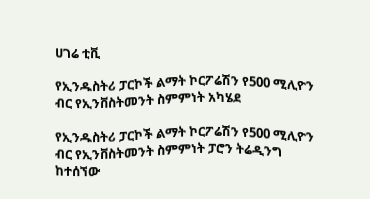ሀገሬ ቲቪ

የኢንዱስትሪ ፓርኮች ልማት ኮርፖሬሽን የ500 ሚሊዮን ብር የኢንቨስትመንት ስምምነት አካሄደ

የኢንዱስትሪ ፓርኮች ልማት ኮርፖሬሽን የ500 ሚሊዮን ብር የኢንቨስትመንት ስምምነት ፓሮን ትሬዲንግ ከተሰኘው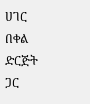ሀገር በቀል ድርጅት ጋር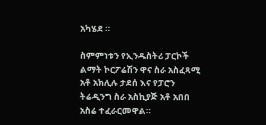አካሄደ ።

ስምምነቱን የኢንዱስትሪ ፓርኮች ልማት ኮርፖሬሽን ዋና ስራ አስፈጻሚ አቶ አክሊሉ ታደሰ እና የፓሮን ትሬዲንግ ስራ አስኪያጅ አቶ አበበ አስሬ ተፈራርመዋል።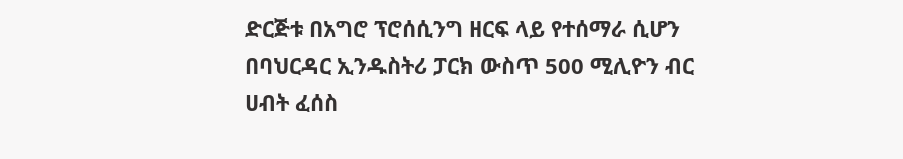ድርጅቱ በአግሮ ፕሮሰሲንግ ዘርፍ ላይ የተሰማራ ሲሆን በባህርዳር ኢንዱስትሪ ፓርክ ውስጥ 500 ሚሊዮን ብር ሀብት ፈሰስ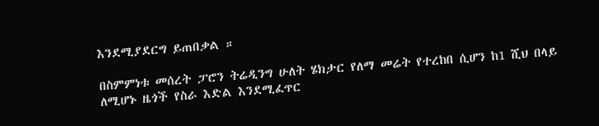እንደሚያደርግ ይጠበቃል ።

በስምምነቱ መሰረት ፓሮን ትሬዲንግ ሁለት ሄክታር የለማ መሬት የተረከበ ሲሆን ከ1 ሺህ በላይ ለሚሆኑ ዜጎች የስራ እድል እንደሚፈጥር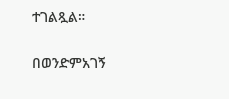ተገልጿል።

በወንድምአገኝ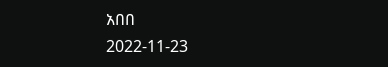አበበ
2022-11-23